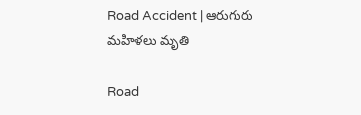Road Accident | ఆరుగురు మహిళలు మృతి

Road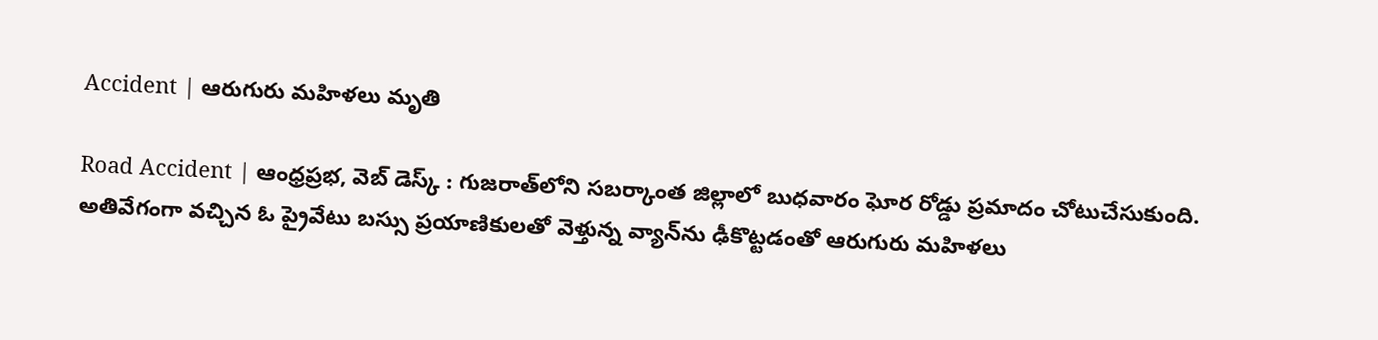Accident | ఆరుగురు మహిళలు మృతి

Road Accident | ఆంధ్రప్రభ, వెబ్ డెస్క్ : గుజరాత్‌లోని సబర్కాంత జిల్లాలో బుధవారం ఘోర రోడ్డు ప్రమాదం చోటుచేసుకుంది. అతివేగంగా వచ్చిన ఓ ప్రైవేటు బస్సు ప్రయాణికులతో వెళ్తున్న వ్యాన్‌ను ఢీకొట్టడంతో ఆరుగురు మహిళలు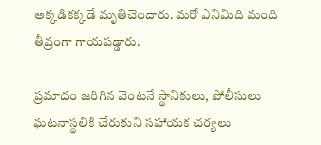అక్కడికక్కడే మృతిచెందారు. మరో ఎనిమిది మంది తీవ్రంగా గాయపడ్డారు.

ప్రమాదం జరిగిన వెంటనే స్థానికులు, పోలీసులు ఘటనాస్థలికి చేరుకుని సహాయక చర్యలు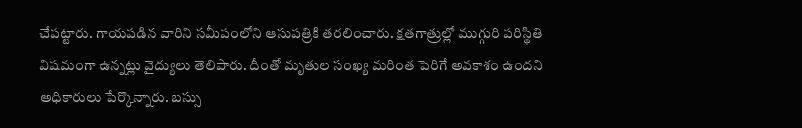చేపట్టారు. గాయపడిన వారిని సమీపంలోని ఆసుపత్రికి తరలించారు. క్షతగాత్రుల్లో ముగ్గురి పరిస్థితి విషమంగా ఉన్నట్లు వైద్యులు తెలిపారు. దీంతో మృతుల సంఖ్య మరింత పెరిగే అవకాశం ఉందని అధికారులు పేర్కొన్నారు. బస్సు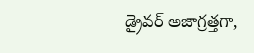డ్రైవర్ అజాగ్రత్తగా,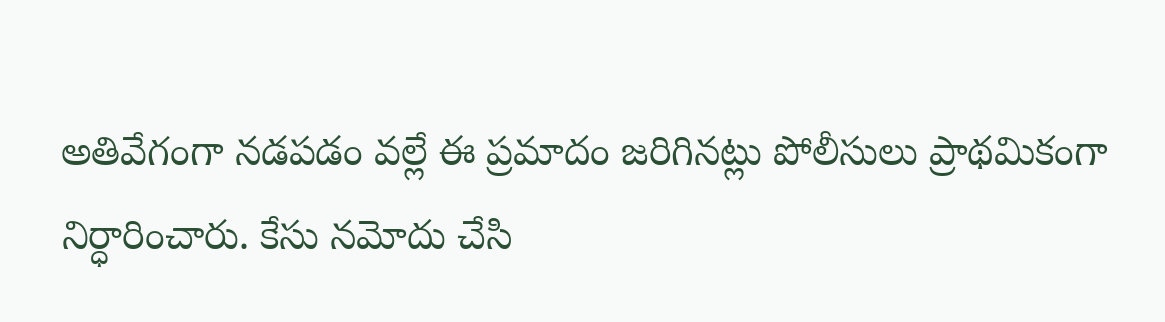అతివేగంగా నడపడం వల్లే ఈ ప్రమాదం జరిగినట్లు పోలీసులు ప్రాథమికంగా నిర్ధారించారు. కేసు నమోదు చేసి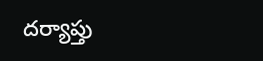దర్యాప్తు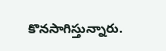కొనసాగిస్తున్నారు.